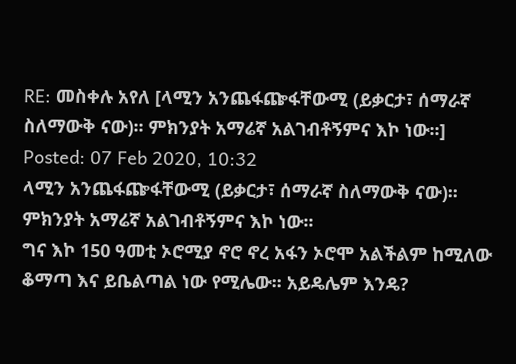RE: መስቀሉ አየለ [ላሚን አንጨፋጬፋቸውሚ (ይቃርታ፣ ሰማራኛ ስለማውቅ ናው)፡፡ ምክንያት አማሬኛ አልገብቶኝምና እኮ ነው፡፡]
Posted: 07 Feb 2020, 10:32
ላሚን አንጨፋጬፋቸውሚ (ይቃርታ፣ ሰማራኛ ስለማውቅ ናው)፡፡ ምክንያት አማሬኛ አልገብቶኝምና እኮ ነው፡፡
ግና እኮ 150 ዓመቲ ኦሮሚያ ኖሮ ኖረ አፋን ኦሮሞ አልችልም ከሚለው ቆማጣ እና ይቤልጣል ነው የሚሌው፡፡ አይዴሌም እንዴ?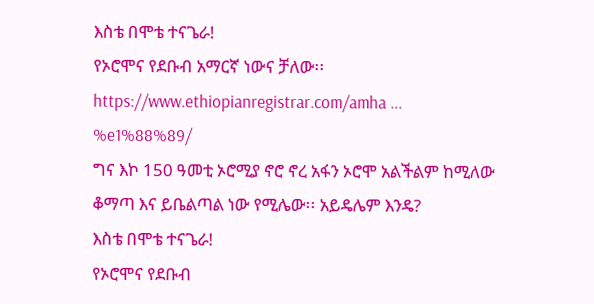እስቴ በሞቴ ተናጌራ!
የኦሮሞና የደቡብ አማርኛ ነውና ቻለው፡፡
https://www.ethiopianregistrar.com/amha ... %e1%88%89/
ግና እኮ 150 ዓመቲ ኦሮሚያ ኖሮ ኖረ አፋን ኦሮሞ አልችልም ከሚለው ቆማጣ እና ይቤልጣል ነው የሚሌው፡፡ አይዴሌም እንዴ?
እስቴ በሞቴ ተናጌራ!
የኦሮሞና የደቡብ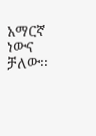አማርኛ ነውና ቻለው፡፡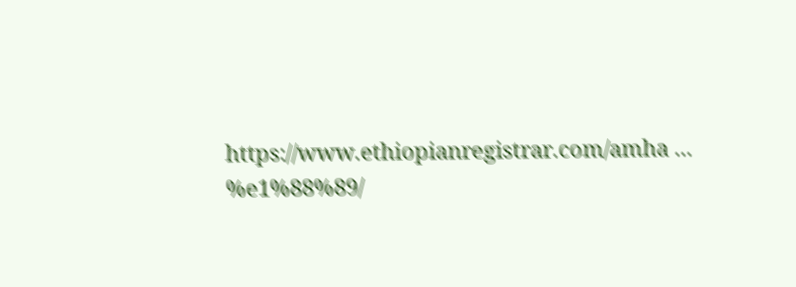https://www.ethiopianregistrar.com/amha ... %e1%88%89/